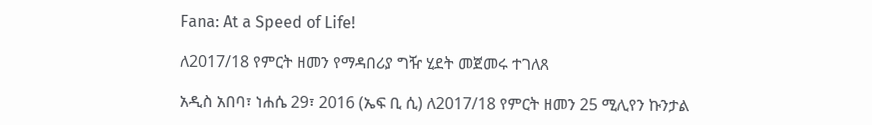Fana: At a Speed of Life!

ለ2017/18 የምርት ዘመን የማዳበሪያ ግዥ ሂደት መጀመሩ ተገለጸ

አዲስ አበባ፣ ነሐሴ 29፣ 2016 (ኤፍ ቢ ሲ) ለ2017/18 የምርት ዘመን 25 ሚሊየን ኩንታል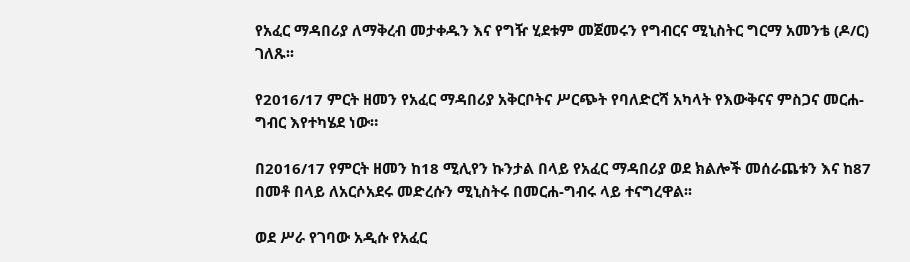የአፈር ማዳበሪያ ለማቅረብ መታቀዱን እና የግዥ ሂደቱም መጀመሩን የግብርና ሚኒስትር ግርማ አመንቴ (ዶ/ር) ገለጹ፡፡

የ2016/17 ምርት ዘመን የአፈር ማዳበሪያ አቅርቦትና ሥርጭት የባለድርሻ አካላት የእውቅናና ምስጋና መርሐ-ግብር እየተካሄደ ነው።

በ2016/17 የምርት ዘመን ከ18 ሚሊየን ኩንታል በላይ የአፈር ማዳበሪያ ወደ ክልሎች መሰራጨቱን እና ከ87 በመቶ በላይ ለአርሶአደሩ መድረሱን ሚኒስትሩ በመርሐ-ግብሩ ላይ ተናግረዋል፡፡

ወደ ሥራ የገባው አዲሱ የአፈር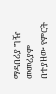ማዳበሪያ ግዥ መመሪያም በተያዘው የምርት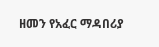ዘመን የአፈር ማዳበሪያ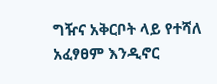ግዥና አቅርቦት ላይ የተሻለ አፈፃፀም እንዲኖር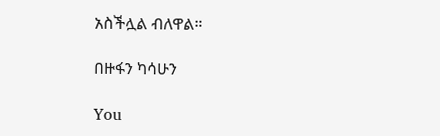አስችሏል ብለዋል።

በዙፋን ካሳሁን

You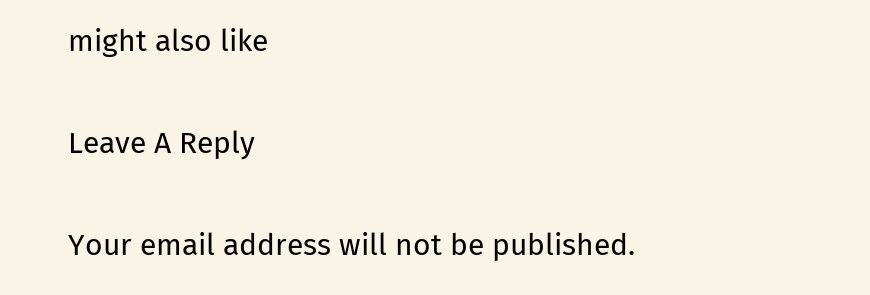might also like

Leave A Reply

Your email address will not be published.